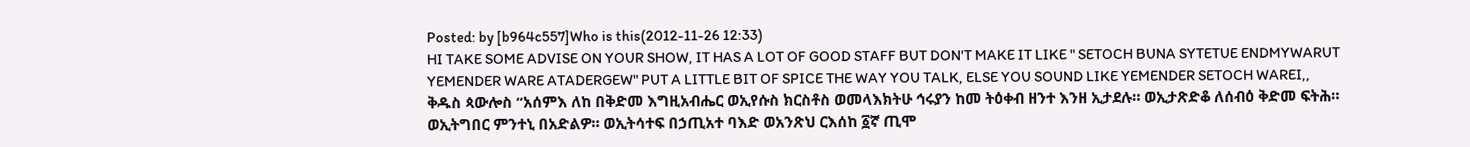Posted: by [b964c557]Who is this(2012-11-26 12:33)
HI TAKE SOME ADVISE ON YOUR SHOW, IT HAS A LOT OF GOOD STAFF BUT DON'T MAKE IT LIKE " SETOCH BUNA SYTETUE ENDMYWARUT YEMENDER WARE ATADERGEW" PUT A LITTLE BIT OF SPICE THE WAY YOU TALK, ELSE YOU SOUND LIKE YEMENDER SETOCH WAREI,,
ቅዱስ ጳውሎስ “አሰምእ ለከ በቅድመ እግዚአብሔር ወኢየሱስ ክርስቶስ ወመላእክትሁ ኅሩያን ከመ ትዕቀብ ዘንተ እንዘ ኢታደሉ። ወኢታጽድቆ ለሰብዕ ቅድመ ፍትሕ። ወኢትግበር ምንተኒ በአድልዎ። ወኢትሳተፍ በኃጢአተ ባእድ ወአንጽህ ርእሰከ ፩ኛ ጢሞ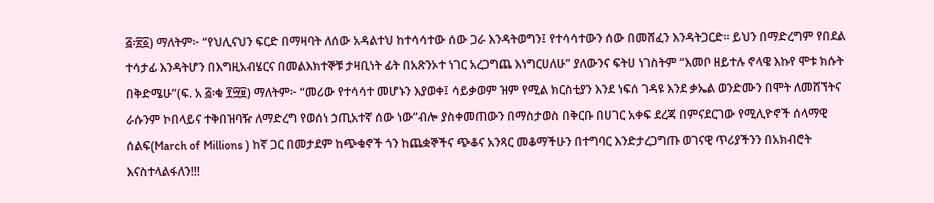፭፡፳፩) ማለትም፦ “የህሊናህን ፍርድ በማዛባት ለሰው አዳልተህ ከተሳሳተው ሰው ጋራ እንዳትወግን፤ የተሳሳተውን ሰው በመሸፈን እንዳትጋርድ። ይህን በማድረግም የበደል ተሳታፊ እንዳትሆን በእግዚአብሄርና በመልእክተኞቹ ታዛቢነት ፊት በአጽንኦተ ነገር አረጋግጨ እነግርሀለሁ” ያለውንና ፍትሀ ነገስትም “እመቦ ዘይተሉ ኖላዌ እኩየ ሞቱ ክሱት በቅድሜሁ”(ፍ. አ ፭፡ቁ ፻፵፱) ማለትም፦ “መሪው የተሳሳተ መሆኑን እያወቀ፤ ሳይቃወም ዝም የሚል ክርስቲያን እንደ ነፍሰ ገዳዩ እንደ ቃኤል ወንድሙን በሞት ለመሸኘትና ራሱንም ኮበላይና ተቅበዝባዥ ለማድረግ የወሰነ ኃጢአተኛ ሰው ነው”ብሎ ያስቀመጠውን በማስታወስ በቅርቡ በሀገር አቀፍ ደረጃ በምናደርገው የሚሊዮኖች ሰላማዊ ሰልፍ(March of Millions ) ከኛ ጋር በመታደም ከጭቁኖች ጎን ከጨቋኞችና ጭቆና አንጻር መቆማችሁን በተግባር እንድታረጋግጡ ወገናዊ ጥሪያችንን በአክብሮት እናስተላልፋለን!!!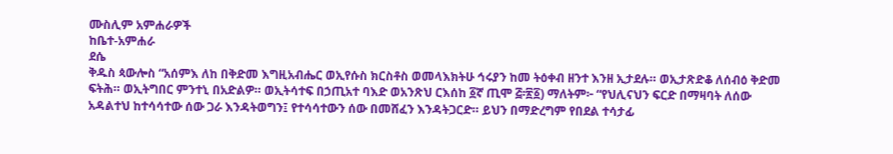ሙስሊም አምሐራዎች
ከቤተ-አምሐራ
ደሴ
ቅዱስ ጳውሎስ “አሰምእ ለከ በቅድመ እግዚአብሔር ወኢየሱስ ክርስቶስ ወመላእክትሁ ኅሩያን ከመ ትዕቀብ ዘንተ እንዘ ኢታደሉ። ወኢታጽድቆ ለሰብዕ ቅድመ ፍትሕ። ወኢትግበር ምንተኒ በአድልዎ። ወኢትሳተፍ በኃጢአተ ባእድ ወአንጽህ ርእሰከ ፩ኛ ጢሞ ፭፡፳፩) ማለትም፦ “የህሊናህን ፍርድ በማዛባት ለሰው አዳልተህ ከተሳሳተው ሰው ጋራ እንዳትወግን፤ የተሳሳተውን ሰው በመሸፈን እንዳትጋርድ። ይህን በማድረግም የበደል ተሳታፊ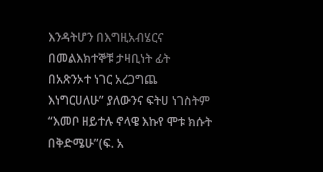እንዳትሆን በእግዚአብሄርና በመልእክተኞቹ ታዛቢነት ፊት በአጽንኦተ ነገር አረጋግጨ እነግርሀለሁ” ያለውንና ፍትሀ ነገስትም “እመቦ ዘይተሉ ኖላዌ እኩየ ሞቱ ክሱት በቅድሜሁ”(ፍ. አ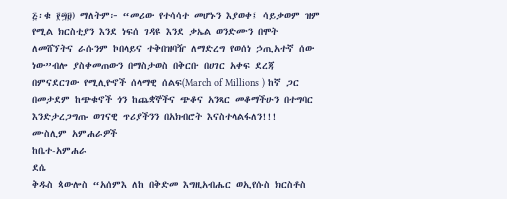፭፡ቁ ፻፵፱) ማለትም፦ “መሪው የተሳሳተ መሆኑን እያወቀ፤ ሳይቃወም ዝም የሚል ክርስቲያን እንደ ነፍሰ ገዳዩ እንደ ቃኤል ወንድሙን በሞት ለመሸኘትና ራሱንም ኮበላይና ተቅበዝባዥ ለማድረግ የወሰነ ኃጢአተኛ ሰው ነው”ብሎ ያስቀመጠውን በማስታወስ በቅርቡ በሀገር አቀፍ ደረጃ በምናደርገው የሚሊዮኖች ሰላማዊ ሰልፍ(March of Millions ) ከኛ ጋር በመታደም ከጭቁኖች ጎን ከጨቋኞችና ጭቆና አንጻር መቆማችሁን በተግባር እንድታረጋግጡ ወገናዊ ጥሪያችንን በአክብሮት እናስተላልፋለን!!!
ሙስሊም አምሐራዎች
ከቤተ-አምሐራ
ደሴ
ቅዱስ ጳውሎስ “አሰምእ ለከ በቅድመ እግዚአብሔር ወኢየሱስ ክርስቶስ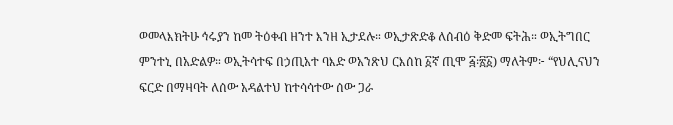ወመላእክትሁ ኅሩያን ከመ ትዕቀብ ዘንተ እንዘ ኢታደሉ። ወኢታጽድቆ ለሰብዕ ቅድመ ፍትሕ። ወኢትግበር ምንተኒ በአድልዎ። ወኢትሳተፍ በኃጢአተ ባእድ ወአንጽህ ርእሰከ ፩ኛ ጢሞ ፭፡፳፩) ማለትም፦ “የህሊናህን ፍርድ በማዛባት ለሰው አዳልተህ ከተሳሳተው ሰው ጋራ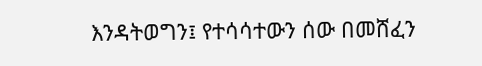እንዳትወግን፤ የተሳሳተውን ሰው በመሸፈን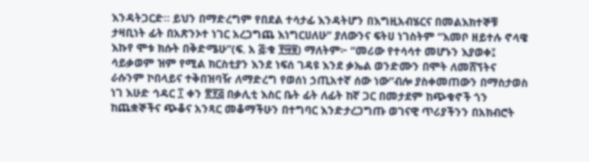እንዳትጋርድ። ይህን በማድረግም የበደል ተሳታፊ እንዳትሆን በእግዚአብሄርና በመልእክተኞቹ ታዛቢነት ፊት በአጽንኦተ ነገር አረጋግጨ እነግርሀለሁ” ያለውንና ፍትሀ ነገስትም “እመቦ ዘይተሉ ኖላዌ እኩየ ሞቱ ክሱት በቅድሜሁ”(ፍ. አ ፭፡ቁ ፻፵፱) ማለትም፦ “መሪው የተሳሳተ መሆኑን እያወቀ፤ ሳይቃወም ዝም የሚል ክርስቲያን እንደ ነፍሰ ገዳዩ እንደ ቃኤል ወንድሙን በሞት ለመሸኘትና ራሱንም ኮበላይና ተቅበዝባዥ ለማድረግ የወሰነ ኃጢአተኛ ሰው ነው”ብሎ ያስቀመጠውን በማስታወስ ነገ እሁድ ኅዳር ፲ ቀን ፳፻፭ በቃሊቲ እስር ቤት ፊት ለፊት ከኛ ጋር በመታደም ከጭቁኖች ጎን ከጨቋኞችና ጭቆና አንጻር መቆማችሁን በተግባር እንድታረጋግጡ ወገናዊ ጥሪያችንን በአክብሮት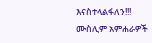እናስተላልፋለን!!!
ሙስሊም አምሐራዎች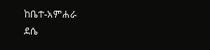ከቤተ-አምሐራ
ደሴ